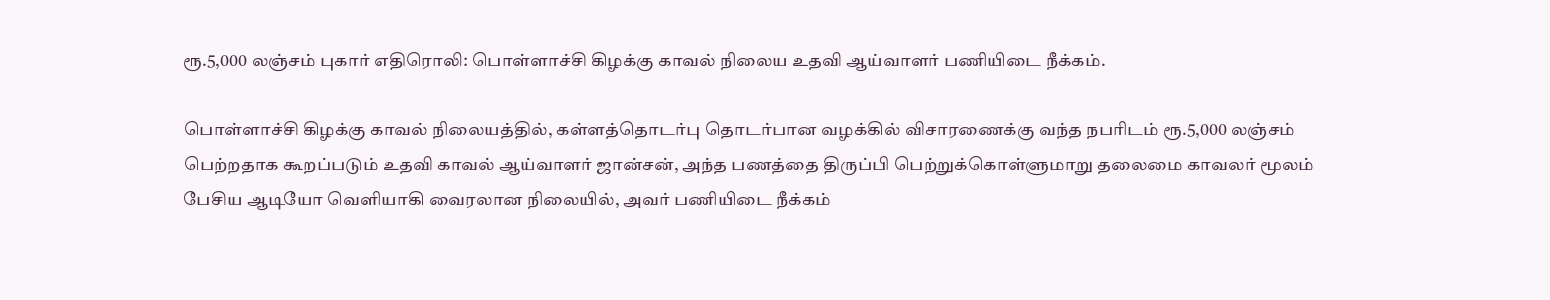ரூ.5,000 லஞ்சம் புகார் எதிரொலி: பொள்ளாச்சி கிழக்கு காவல் நிலைய உதவி ஆய்வாளர் பணியிடை நீக்கம்.

பொள்ளாச்சி கிழக்கு காவல் நிலையத்தில், கள்ளத்தொடர்பு தொடர்பான வழக்கில் விசாரணைக்கு வந்த நபரிடம் ரூ.5,000 லஞ்சம் பெற்றதாக கூறப்படும் உதவி காவல் ஆய்வாளர் ஜான்சன், அந்த பணத்தை திருப்பி பெற்றுக்கொள்ளுமாறு தலைமை காவலர் மூலம் பேசிய ஆடியோ வெளியாகி வைரலான நிலையில், அவர் பணியிடை நீக்கம்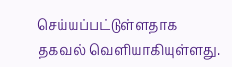செய்யப்பட்டுள்ளதாக தகவல் வெளியாகியுள்ளது.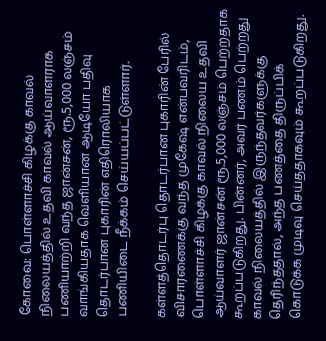கோவை: பொள்ளாச்சி கிழக்கு காவல் நிலையத்தில் உதவி காவல் ஆய்வாளராக பணியாற்றி வந்த ஜான்சன், ரூ.5,000 லஞ்சம் வாங்கியதாக வெளியான ஆடியோ பதிவு தொடர்பான புகாரின் எதிரொலியாக பணியிடை நீக்கம் செய்யப்பட்டுள்ளார்.

கள்ளத்தொடர்பு தொடர்பான புகாரின் பேரில் விசாரணைக்கு வந்த முகேஷ் என்பவரிடம், பொள்ளாச்சி கிழக்கு காவல் நிலைய உதவி ஆய்வாளர் ஜான்சன் ரூ.5,000 லஞ்சம் பெற்றதாக கூறப்படுகிறது. பின்னர், அவர் பணம் பெற்றது காவல் நிலையத்தில் இருந்தவர்களுக்கு தெரிந்ததால், அந்த பணத்தை திருப்பிக் கொடுக்க முடிவு செய்ததாகவும் கூறப்படுகிறது.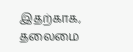இதற்காக, தலைமை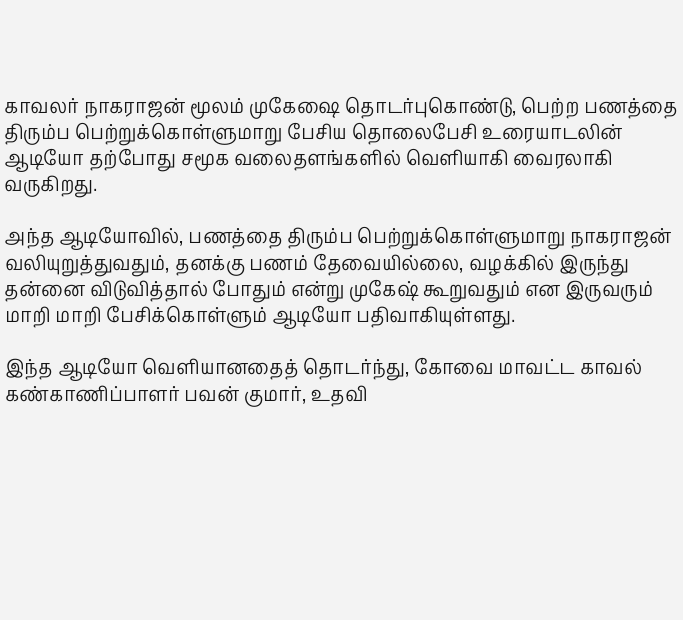காவலர் நாகராஜன் மூலம் முகேஷை தொடர்புகொண்டு, பெற்ற பணத்தை திரும்ப பெற்றுக்கொள்ளுமாறு பேசிய தொலைபேசி உரையாடலின் ஆடியோ தற்போது சமூக வலைதளங்களில் வெளியாகி வைரலாகி வருகிறது.

அந்த ஆடியோவில், பணத்தை திரும்ப பெற்றுக்கொள்ளுமாறு நாகராஜன் வலியுறுத்துவதும், தனக்கு பணம் தேவையில்லை, வழக்கில் இருந்து தன்னை விடுவித்தால் போதும் என்று முகேஷ் கூறுவதும் என இருவரும் மாறி மாறி பேசிக்கொள்ளும் ஆடியோ பதிவாகியுள்ளது.

இந்த ஆடியோ வெளியானதைத் தொடர்ந்து, கோவை மாவட்ட காவல் கண்காணிப்பாளர் பவன் குமார், உதவி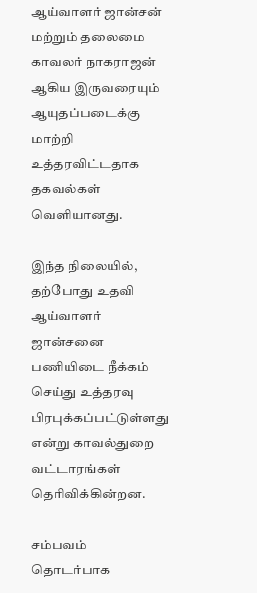ஆய்வாளர் ஜான்சன் மற்றும் தலைமை காவலர் நாகராஜன் ஆகிய இருவரையும் ஆயுதப்படைக்கு மாற்றி உத்தரவிட்டதாக தகவல்கள் வெளியானது.

இந்த நிலையில், தற்போது உதவி ஆய்வாளர் ஜான்சனை பணியிடை நீக்கம் செய்து உத்தரவு பிரபுக்கப்பட்டுள்ளது என்று காவல்துறை வட்டாரங்கள் தெரிவிக்கின்றன.

சம்பவம் தொடர்பாக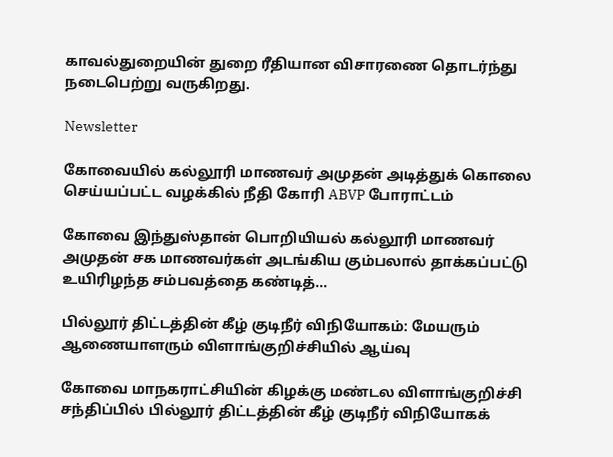காவல்துறையின் துறை ரீதியான விசாரணை தொடர்ந்து நடைபெற்று வருகிறது.

Newsletter

கோவையில் கல்லூரி மாணவர் அமுதன் அடித்துக் கொலை செய்யப்பட்ட வழக்கில் நீதி கோரி ABVP போராட்டம்

கோவை இந்துஸ்தான் பொறியியல் கல்லூரி மாணவர் அமுதன் சக மாணவர்கள் அடங்கிய கும்பலால் தாக்கப்பட்டு உயிரிழந்த சம்பவத்தை கண்டித்...

பில்லூர் திட்டத்தின் கீழ் குடிநீர் விநியோகம்: மேயரும் ஆணையாளரும் விளாங்குறிச்சியில் ஆய்வு

கோவை மாநகராட்சியின் கிழக்கு மண்டல விளாங்குறிச்சி சந்திப்பில் பில்லூர் திட்டத்தின் கீழ் குடிநீர் விநியோகக்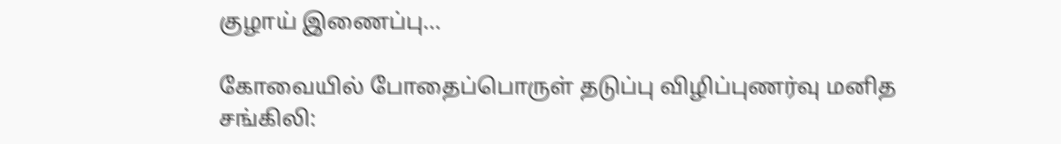குழாய் இணைப்பு...

கோவையில் போதைப்பொருள் தடுப்பு விழிப்புணர்வு மனித சங்கிலி: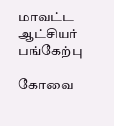மாவட்ட ஆட்சியர் பங்கேற்பு

கோவை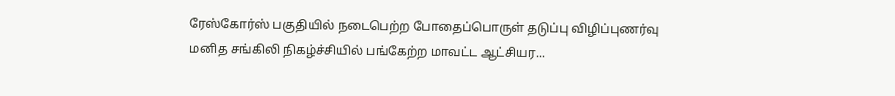ரேஸ்கோர்ஸ் பகுதியில் நடைபெற்ற போதைப்பொருள் தடுப்பு விழிப்புணர்வு மனித சங்கிலி நிகழ்ச்சியில் பங்கேற்ற மாவட்ட ஆட்சியர...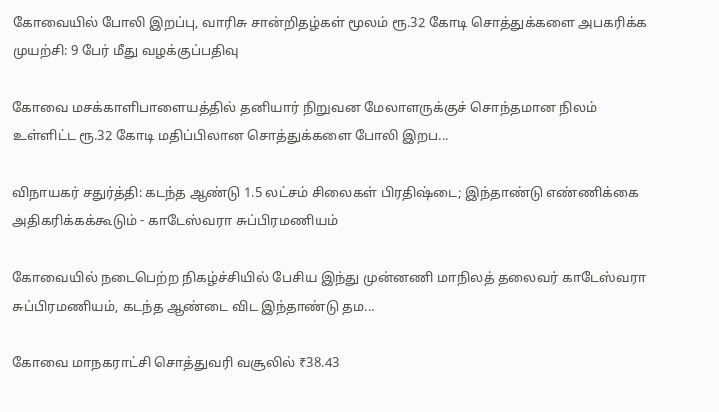கோவையில் போலி இறப்பு, வாரிசு சான்றிதழ்கள் மூலம் ரூ.32 கோடி சொத்துக்களை அபகரிக்க முயற்சி: 9 பேர் மீது வழக்குப்பதிவு

கோவை மசக்காளிபாளையத்தில் தனியார் நிறுவன மேலாளருக்குச் சொந்தமான நிலம் உள்ளிட்ட ரூ.32 கோடி மதிப்பிலான சொத்துக்களை போலி இறப...

விநாயகர் சதுர்த்தி: கடந்த ஆண்டு 1.5 லட்சம் சிலைகள் பிரதிஷ்டை; இந்தாண்டு எண்ணிக்கை அதிகரிக்கக்கூடும் - காடேஸ்வரா சுப்பிரமணியம்

கோவையில் நடைபெற்ற நிகழ்ச்சியில் பேசிய இந்து முன்னணி மாநிலத் தலைவர் காடேஸ்வரா சுப்பிரமணியம், கடந்த ஆண்டை விட இந்தாண்டு தம...

கோவை மாநகராட்சி சொத்துவரி வசூலில் ₹38.43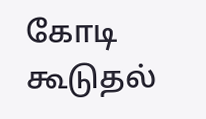கோடி கூடுதல்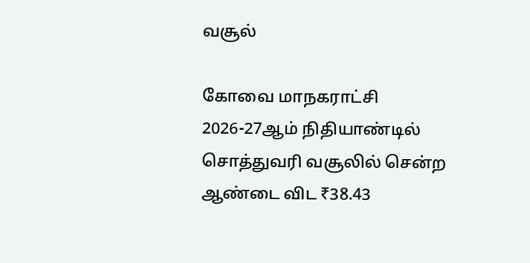வசூல்

கோவை மாநகராட்சி 2026-27ஆம் நிதியாண்டில் சொத்துவரி வசூலில் சென்ற ஆண்டை விட ₹38.43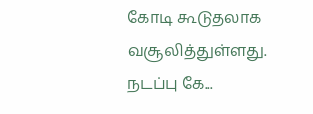கோடி கூடுதலாக வசூலித்துள்ளது. நடப்பு கே...